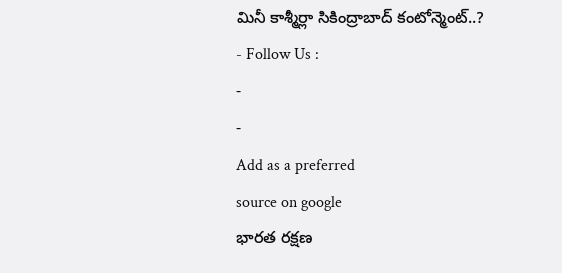మినీ కాశ్మీర్లా సికింద్రాబాద్ కంటోన్మెంట్..?
- Follow Us :
-
-
Add as a preferred
source on google
భారత రక్షణ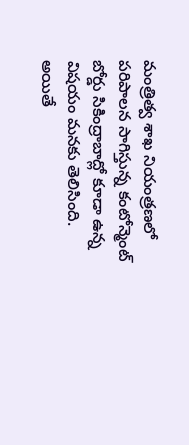మంత్రిత్వ శాఖ నియంత్రణలో పరిపాలన సాగిస్తున్న కంటోన్మెంట్ బోర్డు సికింద్రాబాద్లో కూడా ఉన్న విషయం మనకు తెలిసింది. అయితే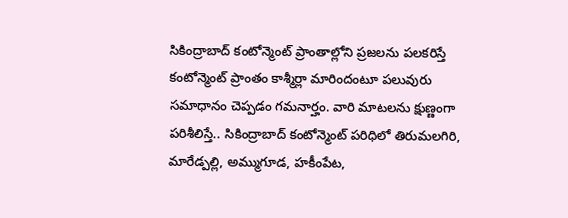సికింద్రాబాద్ కంటోన్మెంట్ ప్రాంతాల్లోని ప్రజలను పలకరిస్తే కంటోన్మెంట్ ప్రాంతం కాశ్మీర్లా మారిందంటూ పలువురు సమాధానం చెప్పడం గమనార్హం. వారి మాటలను క్షుణ్ణంగా పరిశీలిస్తే.. సికింద్రాబాద్ కంటోన్మెంట్ పరిధిలో తిరుమలగిరి, మారేడ్పల్లి, అమ్ముగూడ, హకీంపేట,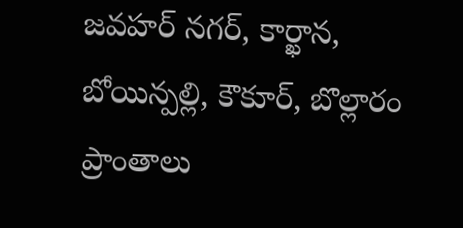జవహర్ నగర్, కార్ఖాన, బోయిన్పల్లి, కౌకూర్, బొల్లారం ప్రాంతాలు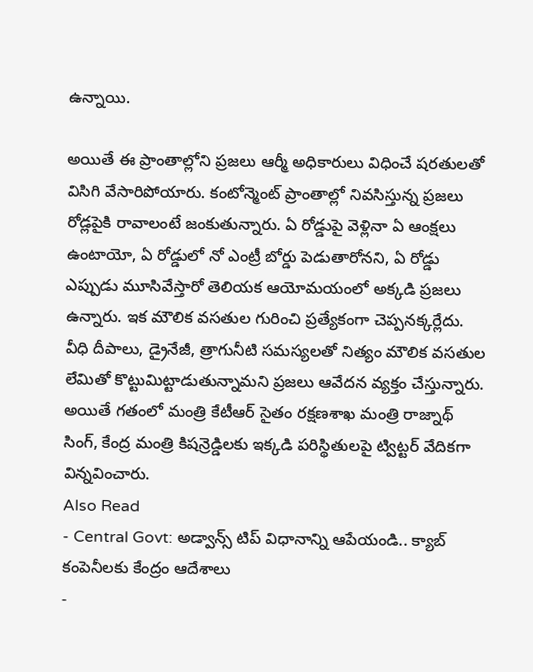ఉన్నాయి.

అయితే ఈ ప్రాంతాల్లోని ప్రజలు ఆర్మీ అధికారులు విధించే షరతులతో విసిగి వేసారిపోయారు. కంటోన్మెంట్ ప్రాంతాల్లో నివసిస్తున్న ప్రజలు రోడ్లపైకి రావాలంటే జంకుతున్నారు. ఏ రోడ్డుపై వెళ్లినా ఏ ఆంక్షలు ఉంటాయో, ఏ రోడ్డులో నో ఎంట్రీ బోర్డు పెడుతారోనని, ఏ రోడ్డు ఎప్పుడు మూసివేస్తారో తెలియక ఆయోమయంలో అక్కడి ప్రజలు ఉన్నారు. ఇక మౌలిక వసతుల గురించి ప్రత్యేకంగా చెప్పనక్కర్లేదు. వీధి దీపాలు, డ్రైనేజీ, త్రాగునీటి సమస్యలతో నిత్యం మౌలిక వసతుల లేమితో కొట్టుమిట్టాడుతున్నామని ప్రజలు ఆవేదన వ్యక్తం చేస్తున్నారు. అయితే గతంలో మంత్రి కేటీఆర్ సైతం రక్షణశాఖ మంత్రి రాజ్నాథ్ సింగ్, కేంద్ర మంత్రి కిషన్రెడ్డిలకు ఇక్కడి పరిస్థితులపై ట్విట్టర్ వేదికగా విన్నవించారు.
Also Read
- Central Govt: అడ్వాన్స్ టిప్ విధానాన్ని ఆపేయండి.. క్యాబ్ కంపెనీలకు కేంద్రం ఆదేశాలు
-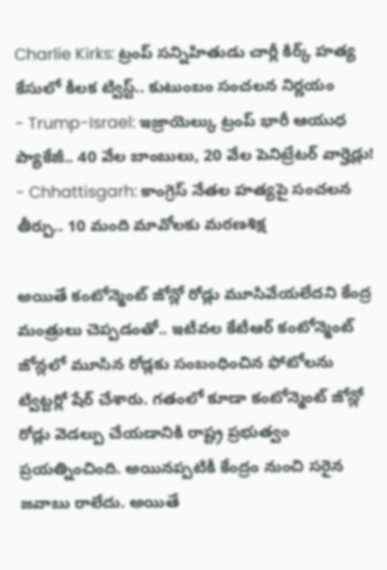Charlie Kirks: ట్రంప్ సన్నిహితుడు చార్లీ కిర్క్ హత్య కేసులో కీలక ట్విస్ట్.. కుటుంబం సంచలన నిర్ణయం
- Trump-Israel: ఇజ్రాయెల్కు ట్రంప్ భారీ ఆయుధ ప్యాకేజీ.. 40 వేల బాంబులు, 20 వేల పెనిట్రేటర్ వార్హెడ్లు!
- Chhattisgarh: కాంగ్రెస్ నేతల హత్యపై సంచలన తీర్పు.. 10 మంది మావోలకు మరణశిక్ష

అయితే కంటోన్మెంట్ జోన్లో రోడ్లు మూసివేయలేదని కేంద్ర మంత్రులు చెప్పడంతో.. ఇటీవల కేటీఆర్ కంటోన్మెంట్ జోన్లలో మూసిన రోడ్లకు సంబంధించిన ఫోటోలను ట్విట్టర్లో షేర్ చేశారు. గతంలో కూడా కంటోన్మెంట్ జోన్లో రోడ్లు వెడల్పు చేయడానికి రాష్ట్ర ప్రభుత్వం ప్రయత్నించింది. అయినప్పటికీ కేంద్రం నుంచి సరైన జవాబు రాలేదు. అయితే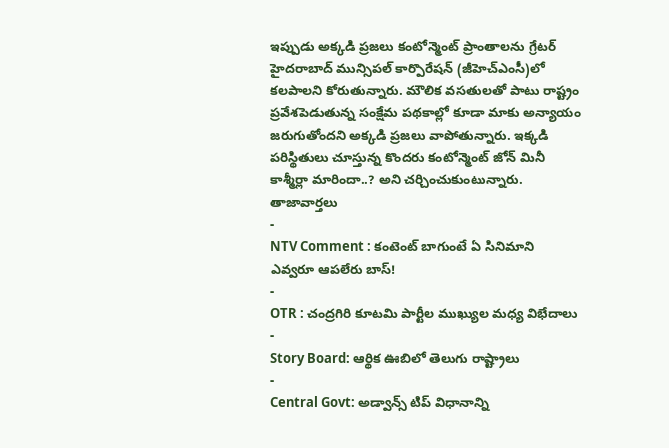ఇప్పుడు అక్కడి ప్రజలు కంటోన్మెంట్ ప్రాంతాలను గ్రేటర్ హైదరాబాద్ మున్సిపల్ కార్పొరేషన్ (జీహెచ్ఎంసీ)లో కలపాలని కోరుతున్నారు. మౌలిక వసతులతో పాటు రాష్ట్రం ప్రవేశపెడుతున్న సంక్షేమ పథకాల్లో కూడా మాకు అన్యాయం జరుగుతోందని అక్కడి ప్రజలు వాపోతున్నారు. ఇక్కడి పరిస్థితులు చూస్తున్న కొందరు కంటోన్మెంట్ జోన్ మినీ కాశ్మీర్లా మారిందా..? అని చర్చించుకుంటున్నారు.
తాజావార్తలు
-
NTV Comment : కంటెంట్ బాగుంటే ఏ సినిమాని ఎవ్వరూ ఆపలేరు బాస్!
-
OTR : చంద్రగిరి కూటమి పార్టీల ముఖ్యుల మధ్య విభేదాలు
-
Story Board: ఆర్థిక ఊబిలో తెలుగు రాష్ట్రాలు
-
Central Govt: అడ్వాన్స్ టిప్ విధానాన్ని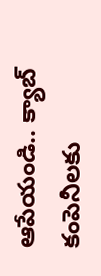ఆపేయండి.. క్యాబ్ కంపెనీలకు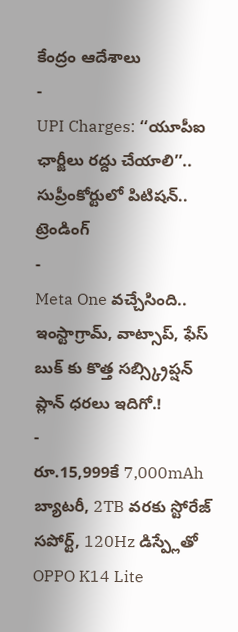కేంద్రం ఆదేశాలు
-
UPI Charges: ‘‘యూపీఐ ఛార్జీలు రద్దు చేయాలి’’.. సుప్రీంకోర్టులో పిటిషన్..
ట్రెండింగ్
-
Meta One వచ్చేసింది.. ఇంస్టాగ్రామ్, వాట్సాప్, ఫేస్ బుక్ కు కొత్త సబ్స్క్రిప్షన్ ప్లాన్ ధరలు ఇదిగో.!
-
రూ.15,999కే 7,000mAh బ్యాటరీ, 2TB వరకు స్టోరేజ్ సపోర్ట్, 120Hz డిస్ప్లేతో OPPO K14 Lite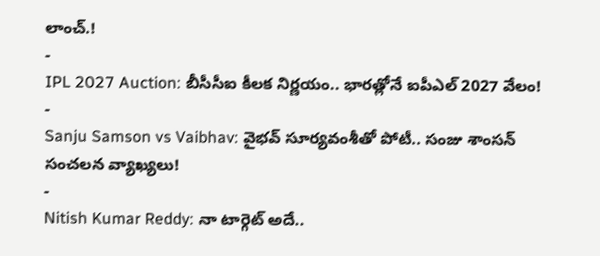లాంచ్.!
-
IPL 2027 Auction: బీసీసీఐ కీలక నిర్ణయం.. భారత్లోనే ఐపీఎల్ 2027 వేలం!
-
Sanju Samson vs Vaibhav: వైభవ్ సూర్యవంశీతో పోటీ.. సంజు శాంసన్ సంచలన వ్యాఖ్యలు!
-
Nitish Kumar Reddy: నా టార్గెట్ అదే..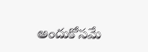అందుకోసమే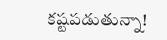కష్టపడుతున్నా!